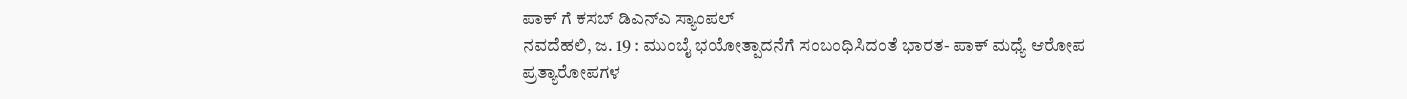ಪಾಕ್ ಗೆ ಕಸಬ್ ಡಿಎನ್ಎ ಸ್ಯಾಂಪಲ್
ನವದೆಹಲಿ, ಜ. 19 : ಮುಂಬೈ ಭಯೋತ್ಪಾದನೆಗೆ ಸಂಬಂಧಿಸಿದಂತೆ ಭಾರತ- ಪಾಕ್ ಮಧ್ಯೆ ಆರೋಪ ಪ್ರತ್ಯಾರೋಪಗಳ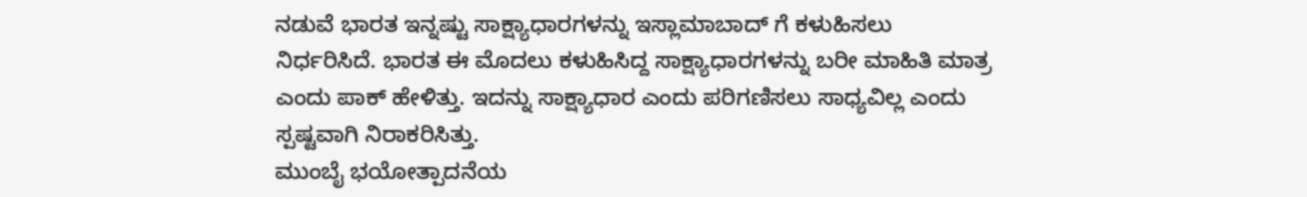ನಡುವೆ ಭಾರತ ಇನ್ನಷ್ಟು ಸಾಕ್ಷ್ಯಾಧಾರಗಳನ್ನು ಇಸ್ಲಾಮಾಬಾದ್ ಗೆ ಕಳುಹಿಸಲು ನಿರ್ಧರಿಸಿದೆ. ಭಾರತ ಈ ಮೊದಲು ಕಳುಹಿಸಿದ್ದ ಸಾಕ್ಷ್ಯಾಧಾರಗಳನ್ನು ಬರೀ ಮಾಹಿತಿ ಮಾತ್ರ ಎಂದು ಪಾಕ್ ಹೇಳಿತ್ತು. ಇದನ್ನು ಸಾಕ್ಷ್ಯಾಧಾರ ಎಂದು ಪರಿಗಣಿಸಲು ಸಾಧ್ಯವಿಲ್ಲ ಎಂದು ಸ್ಪಷ್ಟವಾಗಿ ನಿರಾಕರಿಸಿತ್ತು.
ಮುಂಬೈ ಭಯೋತ್ಪಾದನೆಯ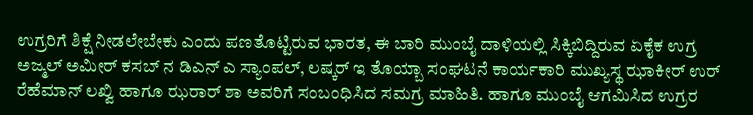ಉಗ್ರರಿಗೆ ಶಿಕ್ಷೆ ನೀಡಲೇಬೇಕು ಎಂದು ಪಣತೊಟ್ಟಿರುವ ಭಾರತ, ಈ ಬಾರಿ ಮುಂಬೈ ದಾಳಿಯಲ್ಲಿ ಸಿಕ್ಕಿಬಿದ್ದಿರುವ ಏಕೈಕ ಉಗ್ರ ಅಜ್ಮಲ್ ಅಮೀರ್ ಕಸಬ್ ನ ಡಿಎನ್ ಎ ಸ್ಯಾಂಪಲ್, ಲಷ್ಕರ್ ಇ ತೊಯ್ಬಾ ಸಂಘಟನೆ ಕಾರ್ಯಕಾರಿ ಮುಖ್ಯಸ್ಥ ಝಾಕೀರ್ ಉರ್ ರೆಹೆಮಾನ್ ಲಖ್ವಿ ಹಾಗೂ ಝರಾರ್ ಶಾ ಅವರಿಗೆ ಸಂಬಂಧಿಸಿದ ಸಮಗ್ರ ಮಾಹಿತಿ. ಹಾಗೂ ಮುಂಬೈ ಆಗಮಿಸಿದ ಉಗ್ರರ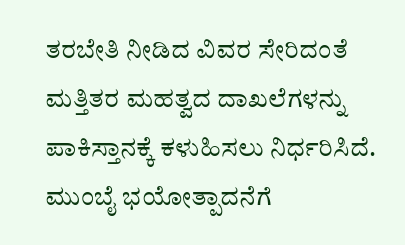ತರಬೇತಿ ನೀಡಿದ ವಿವರ ಸೇರಿದಂತೆ ಮತ್ತಿತರ ಮಹತ್ವದ ದಾಖಲೆಗಳನ್ನು ಪಾಕಿಸ್ತಾನಕ್ಕೆ ಕಳುಹಿಸಲು ನಿರ್ಧರಿಸಿದೆ.
ಮುಂಬೈ ಭಯೋತ್ಪಾದನೆಗೆ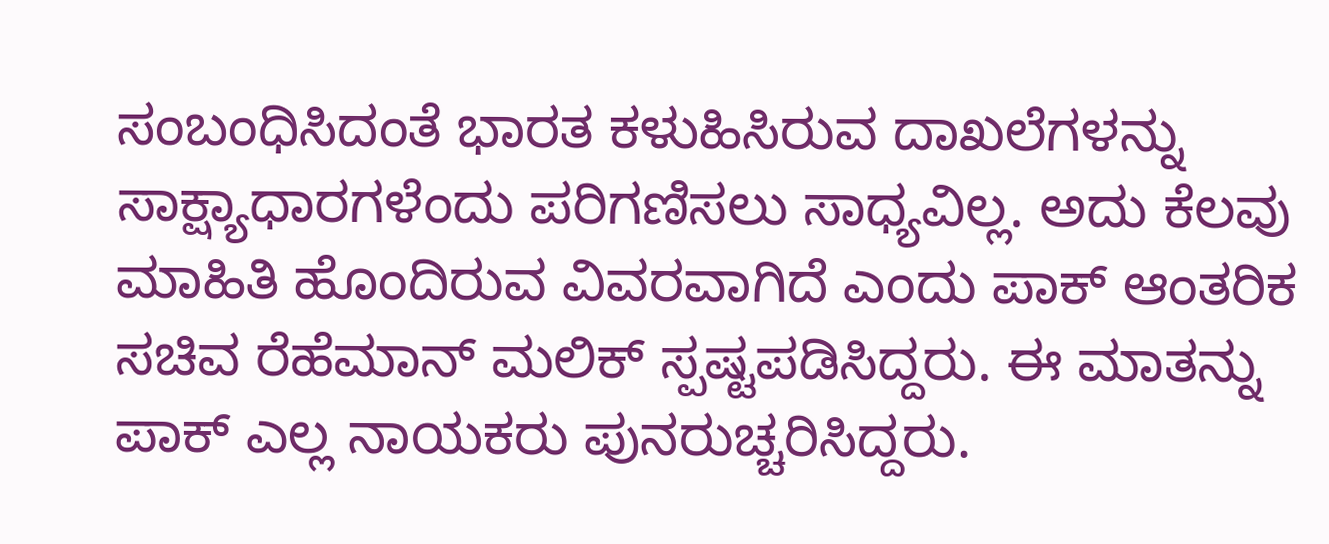ಸಂಬಂಧಿಸಿದಂತೆ ಭಾರತ ಕಳುಹಿಸಿರುವ ದಾಖಲೆಗಳನ್ನು ಸಾಕ್ಷ್ಯಾಧಾರಗಳೆಂದು ಪರಿಗಣಿಸಲು ಸಾಧ್ಯವಿಲ್ಲ. ಅದು ಕೆಲವು ಮಾಹಿತಿ ಹೊಂದಿರುವ ವಿವರವಾಗಿದೆ ಎಂದು ಪಾಕ್ ಆಂತರಿಕ ಸಚಿವ ರೆಹೆಮಾನ್ ಮಲಿಕ್ ಸ್ಪಷ್ಟಪಡಿಸಿದ್ದರು. ಈ ಮಾತನ್ನು ಪಾಕ್ ಎಲ್ಲ ನಾಯಕರು ಪುನರುಚ್ಚರಿಸಿದ್ದರು.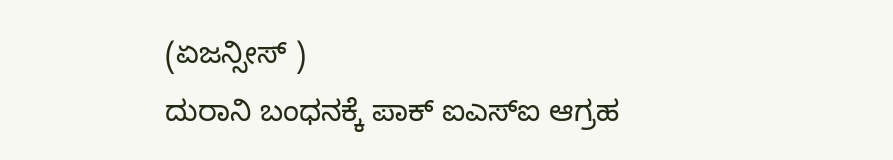(ಏಜನ್ಸೀಸ್ )
ದುರಾನಿ ಬಂಧನಕ್ಕೆ ಪಾಕ್ ಐಎಸ್ಐ ಆಗ್ರಹ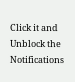Click it and Unblock the Notifications